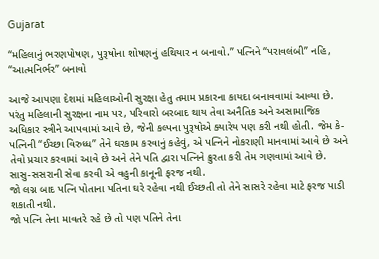Gujarat

“મહિલાનું ભરણપોષણ, પુરૂષોના શોષણનું હથિયાર ન બનાવો.” પત્નિને “પરાવલંબી” નહિ, “આત્મનિર્ભર” બનાવો

આજે આપણા દેશમાં મહિલાઓની સુરક્ષા હેતુ તમામ પ્રકારના કાયદા બનાવવામાં આવ્યા છે. પરંતુ મહિલાની સુરક્ષના નામ પર, પરિવારો બરબાદ થાય તેવા અનૈતિક અને અસામાજિક અધિકાર સ્ત્રીને આપવામાં આવે છે, જેની કલ્પના પુરૂષોએ ક્યારેય પણ કરી નથી હોતી. જેમ કે-
પત્નિની “ઈચ્છા વિરુધ્ધ” તેને ઘરકામ કરવાનું કહેવું, એ પત્નિને નોકરાણી માનવામાં આવે છે અને તેવો પ્રચાર કરવામાં આવે છે અને તેને પતિ દ્વારા પત્નિને ક્રુરતા કરી તેમ ગણવામાં આવે છે.
સાસુ-સસરાની સેવા કરવી એ વહુની કાનૂની ફરજ નથી.
જો લગ્ન બાદ પત્નિ પોતાના પતિના ઘરે રહેવા નથી ઈચ્છતી તો તેને સાસરે રહેવા માટે ફરજ પાડી શકાતી નથી.
જો પત્નિ તેના માવતરે રહે છે તો પણ પતિને તેના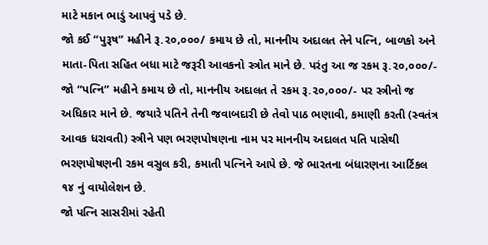માટે મકાન ભાડું આપવું પડે છે.
જો કઈ “પુરૂષ” મહીને રૂ.૨૦,૦૦૦/ કમાય છે તો, માનનીય અદાલત તેને પત્નિ, બાળકો અને માતા-પિતા સહિત બધા માટે જરૂરી આવકનો સ્ત્રોત માને છે. પરંતુ આ જ રકમ રૂ.૨૦,૦૦૦/- જો “પત્નિ” મહીને કમાય છે તો, માનનીય અદાલત તે રકમ રૂ.૨૦,૦૦૦/- પર સ્ત્રીનો જ અધિકાર માને છે. જયારે પતિને તેની જવાબદારી છે તેવો પાઠ ભણાવી, કમાણી કરતી (સ્વતંત્ર આવક ધરાવતી) સ્ત્રીને પણ ભરણપોષણના નામ પર માનનીય અદાલત પતિ પાસેથી ભરણપોષણની રકમ વસુલ કરી, કમાતી પત્નિને આપે છે. જે ભારતના બંધારણના આર્ટિકલ ૧૪ નું વાયોલેશન છે.
જો પત્નિ સાસરીમાં રહેતી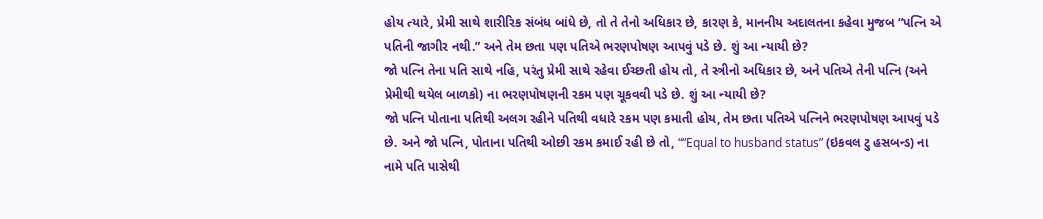હોય ત્યારે, પ્રેમી સાથે શારીરિક સંબંધ બાંધે છે, તો તે તેનો અધિકાર છે, કારણ કે, માનનીય અદાલતના કહેવા મુજબ “પત્નિ એ પતિની જાગીર નથી.” અને તેમ છતા પણ પતિએ ભરણપોષણ આપવું પડે છે. શું આ ન્યાયી છે?
જો પત્નિ તેના પતિ સાથે નહિ, પરંતુ પ્રેમી સાથે રહેવા ઈચ્છતી હોય તો, તે સ્ત્રીનો અધિકાર છે, અને પતિએ તેની પત્નિ (અને પ્રેમીથી થયેલ બાળકો) ના ભરણપોષણની રકમ પણ ચૂકવવી પડે છે. શું આ ન્યાયી છે?
જો પત્નિ પોતાના પતિથી અલગ રહીને પતિથી વધારે રકમ પણ કમાતી હોય, તેમ છતા પતિએ પત્નિને ભરણપોષણ આપવું પડે છે. અને જો પત્નિ, પોતાના પતિથી ઓછી રકમ કમાઈ રહી છે તો, ““Equal to husband status” (ઇકવલ ટુ હસબન્ડ) ના નામે પતિ પાસેથી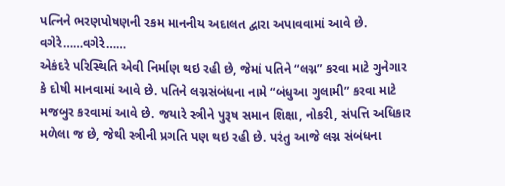પત્નિને ભરણપોષણની રકમ માનનીય અદાલત દ્વારા અપાવવામાં આવે છે. વગેરે……વગેરે……
એકંદરે પરિસ્થિતિ એવી નિર્માણ થઇ રહી છે, જેમાં પતિને “લગ્ન” કરવા માટે ગુનેગાર કે દોષી માનવામાં આવે છે. પતિને લગ્નસંબંધના નામે “બંધુઆ ગુલામી” કરવા માટે મજબુર કરવામાં આવે છે. જયારે સ્ત્રીને પુરૂષ સમાન શિક્ષા, નોકરી, સંપત્તિ અધિકાર મળેલા જ છે, જેથી સ્ત્રીની પ્રગતિ પણ થઇ રહી છે. પરંતુ આજે લગ્ન સંબંધના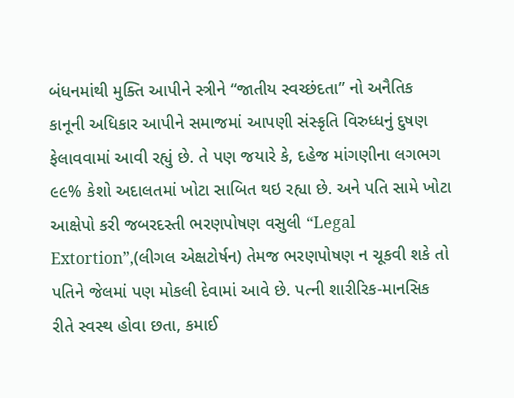બંધનમાંથી મુક્તિ આપીને સ્ત્રીને “જાતીય સ્વચ્છંદતા” નો અનૈતિક કાનૂની અધિકાર આપીને સમાજમાં આપણી સંસ્કૃતિ વિરુધ્ધનું દુષણ ફેલાવવામાં આવી રહ્યું છે. તે પણ જયારે કે, દહેજ માંગણીના લગભગ ૯૯% કેશો અદાલતમાં ખોટા સાબિત થઇ રહ્યા છે. અને પતિ સામે ખોટા આક્ષેપો કરી જબરદસ્તી ભરણપોષણ વસુલી “Legal Extortion”,(લીગલ એક્ષટોર્ષન) તેમજ ભરણપોષણ ન ચૂકવી શકે તો પતિને જેલમાં પણ મોકલી દેવામાં આવે છે. પત્ની શારીરિક-માનસિક રીતે સ્વસ્થ હોવા છતા, કમાઈ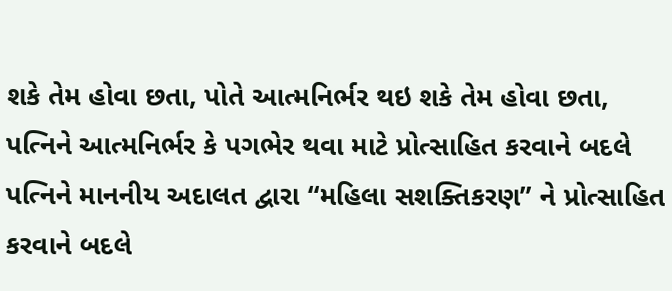શકે તેમ હોવા છતા, પોતે આત્મનિર્ભર થઇ શકે તેમ હોવા છતા, પત્નિને આત્મનિર્ભર કે પગભેર થવા માટે પ્રોત્સાહિત કરવાને બદલે પત્નિને માનનીય અદાલત દ્વારા “મહિલા સશક્તિકરણ” ને પ્રોત્સાહિત કરવાને બદલે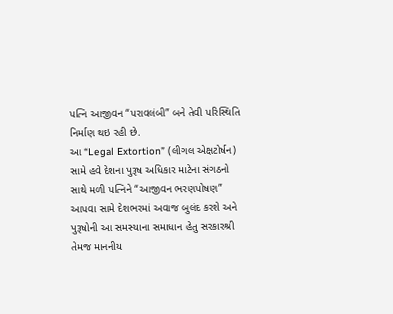પત્નિ આજીવન “પરાવલંબી” બને તેવી પરિસ્થિતિ નિર્માણ થઇ રહી છે.
આ “Legal Extortion” (લીગલ એક્ષટોર્ષન) સામે હવે દેશના પુરૂષ અધિકાર માટેના સંગઠનો સાથે મળી પત્નિને “આજીવન ભરણપોષણ” આપવા સામે દેશભરમાં અવાજ બુલંદ કરશે અને પુરૂષોની આ સમસ્યાના સમાધાન હેતુ સરકારશ્રી તેમજ માનનીય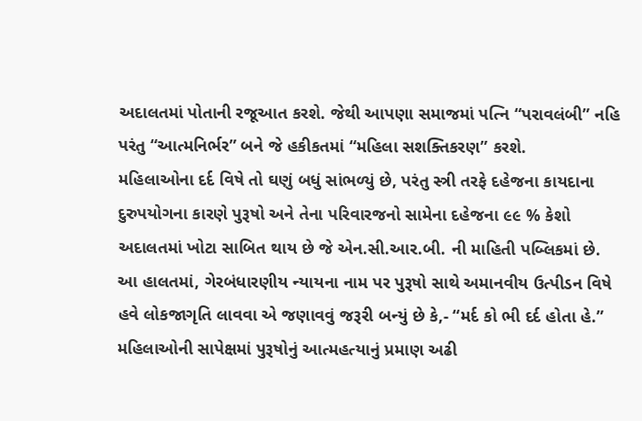અદાલતમાં પોતાની રજૂઆત કરશે. જેથી આપણા સમાજમાં પત્નિ “પરાવલંબી” નહિ પરંતુ “આત્મનિર્ભર” બને જે હકીકતમાં “મહિલા સશક્તિકરણ” કરશે.
મહિલાઓના દર્દ વિષે તો ઘણું બધું સાંભળ્યું છે, પરંતુ સ્ત્રી તરફે દહેજના કાયદાના દુરુપયોગના કારણે પુરૂષો અને તેના પરિવારજનો સામેના દહેજના ૯૯ % કેશો અદાલતમાં ખોટા સાબિત થાય છે જે એન.સી.આર.બી. ની માહિતી પબ્લિકમાં છે. આ હાલતમાં, ગેરબંધારણીય ન્યાયના નામ પર પુરૂષો સાથે અમાનવીય ઉત્પીડન વિષે હવે લોકજાગૃતિ લાવવા એ જણાવવું જરૂરી બન્યું છે કે,- “મર્દ કો ભી દર્દ હોતા હે.”
મહિલાઓની સાપેક્ષમાં પુરૂષોનું આત્મહત્યાનું પ્રમાણ અઢી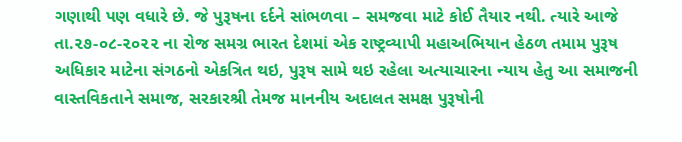ગણાથી પણ વધારે છે. જે પુરૂષના દર્દને સાંભળવા – સમજવા માટે કોઈ તૈયાર નથી. ત્યારે આજે તા.૨૭-૦૮-૨૦૨૨ ના રોજ સમગ્ર ભારત દેશમાં એક રાષ્ટ્રવ્યાપી મહાઅભિયાન હેઠળ તમામ પુરૂષ અધિકાર માટેના સંગઠનો એકત્રિત થઇ, પુરૂષ સામે થઇ રહેલા અત્યાચારના ન્યાય હેતુ આ સમાજની વાસ્તવિકતાને સમાજ, સરકારશ્રી તેમજ માનનીય અદાલત સમક્ષ પુરૂષોની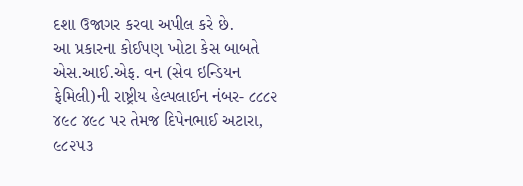દશા ઉજાગર કરવા અપીલ કરે છે.
આ પ્રકારના કોઈપણ ખોટા કેસ બાબતે એસ.આઈ.એફ. વન (સેવ ઇન્ડિયન ફેમિલી)ની રાષ્ટ્રીય હેલ્પલાઈન નંબર- ૮૮૮૨ ૪૯૮ ૪૯૮ પર તેમજ દિપેનભાઈ અટારા, ૯૮૨૫૩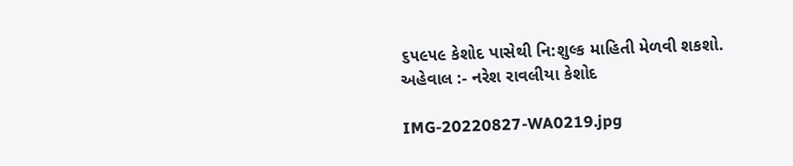૬૫૯૫૯ કેશોદ પાસેથી નિ:શુલ્ક માહિતી મેળવી શકશો.
અહેવાલ :- નરેશ રાવલીયા કેશોદ

IMG-20220827-WA0219.jpg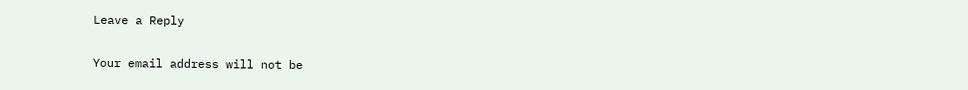Leave a Reply

Your email address will not be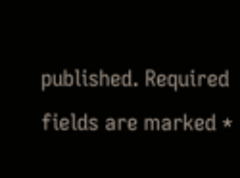published. Required fields are marked *